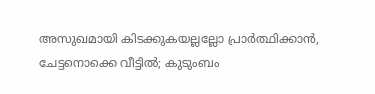അസുഖമായി കിടക്കുകയല്ലല്ലോ പ്രാർത്ഥിക്കാൻ, ചേട്ടനൊക്കെ വീട്ടിൽ; കുടുംബം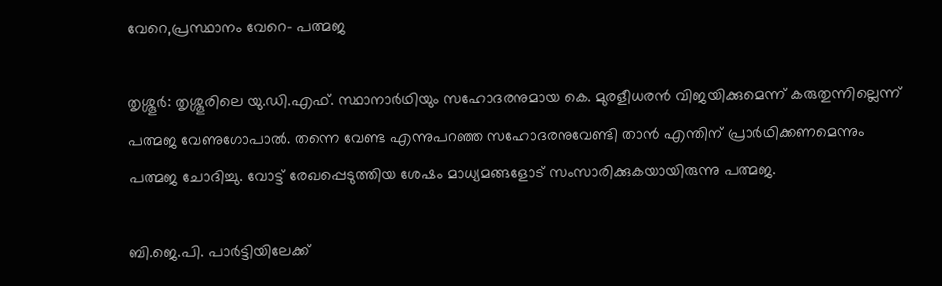വേറെ,പ്രസ്ഥാനം വേറെ- പത്മജ

തൃശ്ശൂര്‍: തൃശ്ശൂരിലെ യു.ഡി.എഫ്. സ്ഥാനാര്‍ഥിയും സഹോദരനുമായ കെ. മുരളീധരന്‍ വിജയിക്കുമെന്ന് കരുതുന്നില്ലെന്ന് പത്മജ വേണുഗോപാല്‍. തന്നെ വേണ്ട എന്നുപറഞ്ഞ സഹോദരനുവേണ്ടി താന്‍ എന്തിന് പ്രാര്‍ഥിക്കണമെന്നും പത്മജ ചോദിച്ചു. വോട്ട് രേഖപ്പെടുത്തിയ ശേഷം മാധ്യമങ്ങളോട് സംസാരിക്കുകയായിരുന്നു പത്മജ.

ബി.ജെ.പി. പാര്‍ട്ടിയിലേക്ക്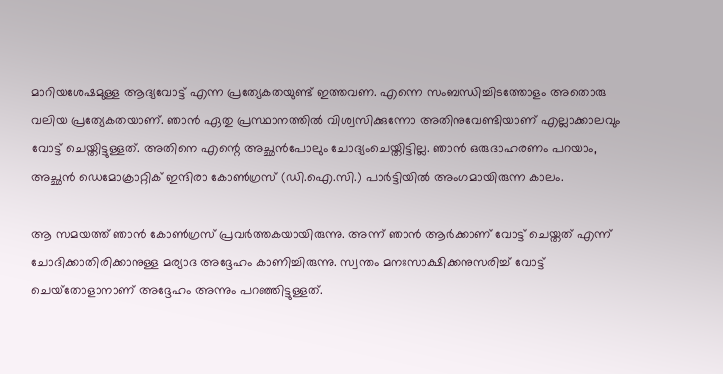മാറിയശേഷമുള്ള ആദ്യവോട്ട് എന്ന പ്രത്യേകതയുണ്ട് ഇത്തവണ. എന്നെ സംബന്ധിച്ചിടത്തോളം അതൊരു വലിയ പ്രത്യേകതയാണ്. ഞാന്‍ ഏതു പ്രസ്ഥാനത്തില്‍ വിശ്വസിക്കുന്നോ അതിനുവേണ്ടിയാണ് എല്ലാക്കാലവും വോട്ട് ചെയ്തിട്ടുള്ളത്. അതിനെ എന്റെ അച്ഛന്‍പോലും ചോദ്യംചെയ്തിട്ടില്ല. ഞാന്‍ ഒരുദാഹരണം പറയാം, അച്ഛന്‍ ഡെമോക്രാറ്റിക് ഇന്ദിരാ കോണ്‍ഗ്രസ് (ഡി.ഐ.സി.) പാര്‍ട്ടിയില്‍ അംഗമായിരുന്ന കാലം.

ആ സമയത്ത് ഞാന്‍ കോണ്‍ഗ്രസ് പ്രവര്‍ത്തകയായിരുന്നു. അന്ന് ഞാന്‍ ആര്‍ക്കാണ് വോട്ട് ചെയ്തത് എന്ന് ചോദിക്കാതിരിക്കാനുള്ള മര്യാദ അദ്ദേഹം കാണിച്ചിരുന്നു. സ്വന്തം മനഃസാക്ഷിക്കനുസരിച്ച് വോട്ട് ചെയ്‌തോളാനാണ് അദ്ദേഹം അന്നും പറഞ്ഞിട്ടുള്ളത്.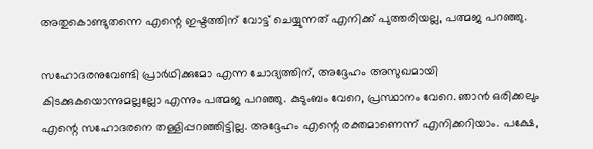അതുകൊണ്ടുതന്നെ എന്റെ ഇഷ്ടത്തിന് വോട്ട് ചെയ്യുന്നത് എനിക്ക് പുത്തരിയല്ല, പത്മജ പറഞ്ഞു.

സഹോദരനുവേണ്ടി പ്രാര്‍ഥിക്കുമോ എന്ന ചോദ്യത്തിന്, അദ്ദേഹം അസുഖമായി കിടക്കുകയൊന്നുമല്ലല്ലോ എന്നും പത്മജ പറഞ്ഞു. കുടുംബം വേറെ, പ്രസ്ഥാനം വേറെ. ഞാന്‍ ഒരിക്കലും എന്റെ സഹോദരനെ തള്ളിപ്പറഞ്ഞിട്ടില്ല. അദ്ദേഹം എന്റെ രക്തമാണെന്ന് എനിക്കറിയാം. പക്ഷേ,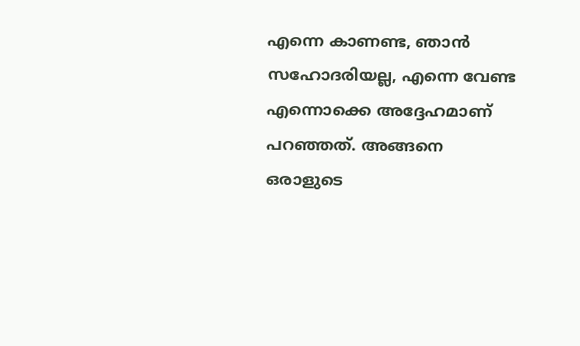എന്നെ കാണണ്ട, ഞാന്‍ സഹോദരിയല്ല, എന്നെ വേണ്ട എന്നൊക്കെ അദ്ദേഹമാണ് പറഞ്ഞത്. അങ്ങനെ ഒരാളുടെ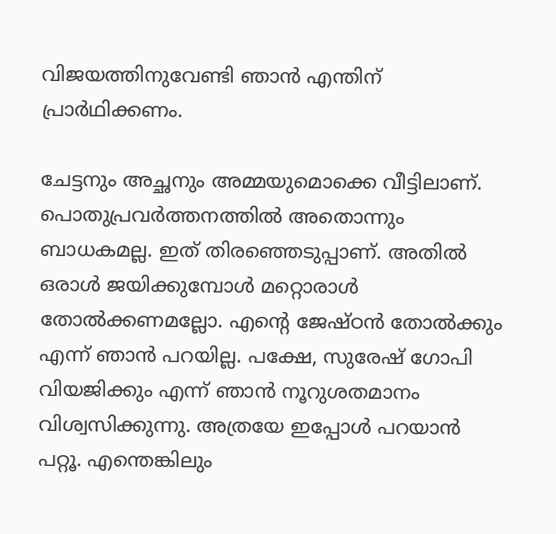വിജയത്തിനുവേണ്ടി ഞാന്‍ എന്തിന് പ്രാര്‍ഥിക്കണം.

ചേട്ടനും അച്ഛനും അമ്മയുമൊക്കെ വീട്ടിലാണ്. പൊതുപ്രവര്‍ത്തനത്തില്‍ അതൊന്നും ബാധകമല്ല. ഇത് തിരഞ്ഞെടുപ്പാണ്. അതില്‍ ഒരാള്‍ ജയിക്കുമ്പോള്‍ മറ്റൊരാള്‍ തോല്‍ക്കണമല്ലോ. എന്റെ ജേഷ്ഠന്‍ തോല്‍ക്കും എന്ന് ഞാന്‍ പറയില്ല. പക്ഷേ, സുരേഷ് ഗോപി വിയജിക്കും എന്ന് ഞാന്‍ നൂറുശതമാനം വിശ്വസിക്കുന്നു. അത്രയേ ഇപ്പോള്‍ പറയാന്‍ പറ്റൂ. എന്തെങ്കിലും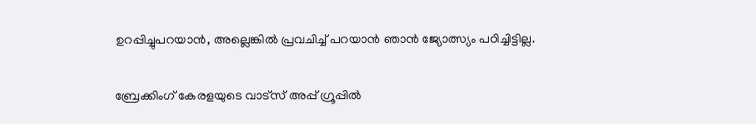ഉറപ്പിച്ചുപറയാന്‍, അല്ലെങ്കില്‍ പ്രവചിച്ച് പറയാന്‍ ഞാന്‍ ജ്യോത്സ്യം പഠിച്ചിട്ടില്ല.

ബ്രേക്കിംഗ് കേരളയുടെ വാട്സ് അപ്പ് ഗ്രൂപ്പിൽ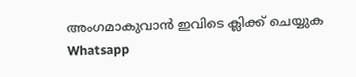അംഗമാകുവാൻ ഇവിടെ ക്ലിക്ക് ചെയ്യുക Whatsapp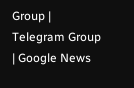Group | Telegram Group | Google News